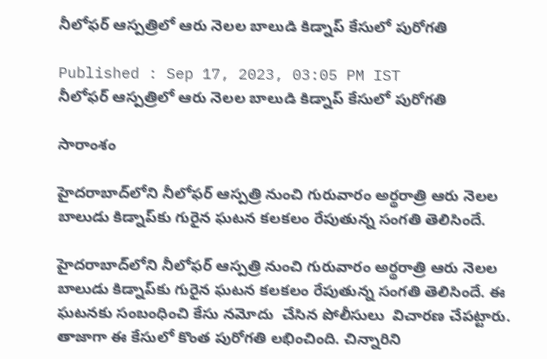నీలోఫర్‌ ఆస్పత్రిలో ఆరు నెలల బాలుడి కిడ్నాప్ కేసులో పురోగతి

Published : Sep 17, 2023, 03:05 PM IST
నీలోఫర్‌ ఆస్పత్రిలో ఆరు నెలల బాలుడి కిడ్నాప్ కేసులో పురోగతి

సారాంశం

హైదరాబాద్‌లోని నీలోఫర్‌ ఆస్పత్రి నుంచి గురువారం అర్థరాత్రి ఆరు నెలల బాలుడు కిడ్నాప్‌కు గురైన ఘటన కలకలం రేపుతున్న సంగతి తెలిసిందే.

హైదరాబాద్‌లోని నీలోఫర్‌ ఆస్పత్రి నుంచి గురువారం అర్థరాత్రి ఆరు నెలల బాలుడు కిడ్నాప్‌కు గురైన ఘటన కలకలం రేపుతున్న సంగతి తెలిసిందే. ఈ ఘటనకు సంబంధించి కేసు నమోదు  చేసిన పోలీసులు  విచారణ చేపట్టారు. తాజాగా ఈ కేసులో కొంత పురోగతి లభించింది. చిన్నారిని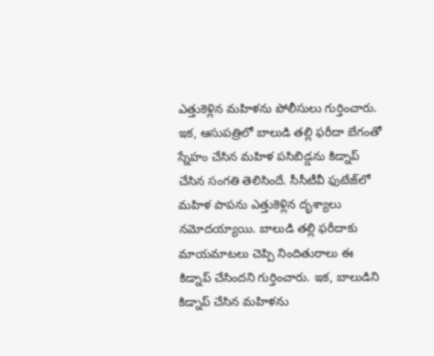ఎత్తుకెళ్లిన మహిళను పోలీసులు గుర్తించారు. ఇక, ఆసుపత్రిలో బాలుడి తల్లి ఫరీదా బేగంతో స్నేహం చేసిన మహిళ పసిబిడ్డను కిడ్నాప్ చేసిన సంగతి తెలిసిందే. సీసీటీవీ ఫుటేజ్‌లో మహిళ పాపను ఎత్తుకెళ్లిన దృశ్యాలు నమోదయ్యాయి. బాలుడి తల్లి ఫరీదాకు మాయమాటలు చెప్పి నిందితురాలు ఈ కిడ్నాప్ చేసిందని గుర్తించారు. ఇక, బాలుడిని కిడ్నాప్ చేసిన మహిళను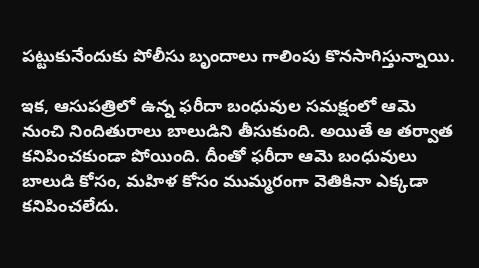పట్టుకునేందుకు పోలీసు బృందాలు గాలింపు కొనసాగిస్తున్నాయి.

ఇక, ఆసుపత్రిలో ఉన్న ఫరీదా బంధువుల సమక్షంలో ఆమె నుంచి నిందితురాలు బాలుడిని తీసుకుంది. అయితే ఆ తర్వాత కనిపించకుండా పోయింది. దీంతో ఫరీదా ఆమె బంధువులు బాలుడి కోసం, మహిళ కోసం ముమ్మరంగా వెతికినా ఎక్కడా కనిపించలేదు.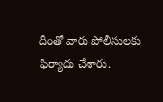దీంతో వారు పోలీసులకు ఫిర్యాదు చేశారు.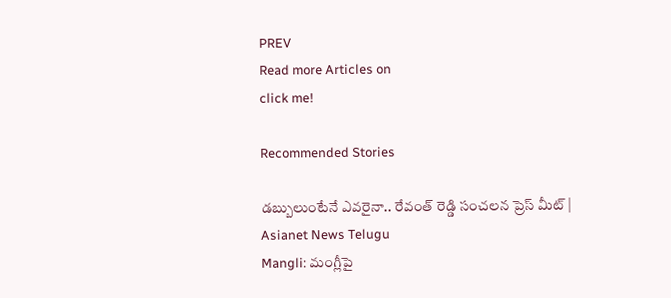PREV
Read more Articles on
click me!

Recommended Stories

డబ్బులుంటేనే ఎవరైనా.. రేవంత్ రెడ్డి సంచలన ప్రెస్ మీట్ | Asianet News Telugu
Mangli: మంగ్లీపై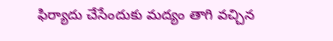ఫిర్యాదు చేసేందుకు మద్యం తాగి వచ్చిన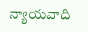న్యాయవాది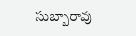సుబ్బారావు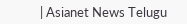| Asianet News Telugu